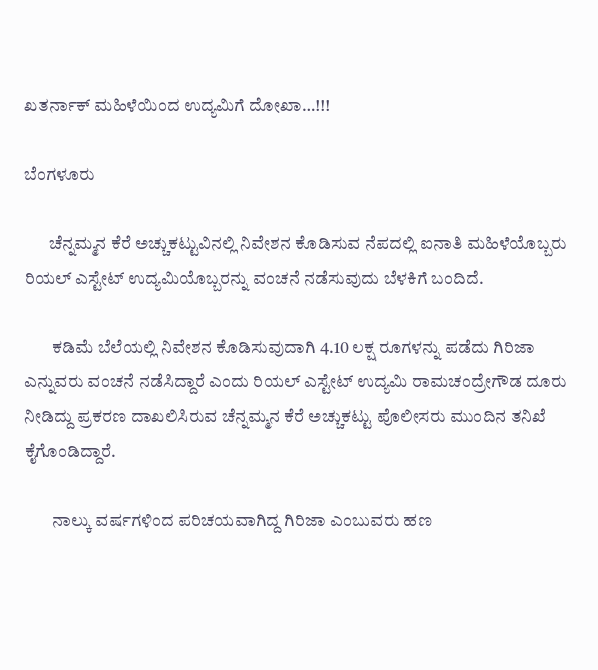ಖತರ್ನಾಕ್ ಮಹಿಳೆಯಿಂದ ಉದ್ಯಮಿಗೆ ದೋಖಾ…!!!

ಬೆಂಗಳೂರು

       ಚೆನ್ನಮ್ಮನ ಕೆರೆ ಅಚ್ಚುಕಟ್ಟುವಿನಲ್ಲಿ ನಿವೇಶನ ಕೊಡಿಸುವ ನೆಪದಲ್ಲಿ ಐನಾತಿ ಮಹಿಳೆಯೊಬ್ಬರು ರಿಯಲ್ ಎಸ್ಟೇಟ್ ಉದ್ಯಮಿಯೊಬ್ಬರನ್ನು ವಂಚನೆ ನಡೆಸುವುದು ಬೆಳಕಿಗೆ ಬಂದಿದೆ.

        ಕಡಿಮೆ ಬೆಲೆಯಲ್ಲಿ ನಿವೇಶನ ಕೊಡಿಸುವುದಾಗಿ 4.10 ಲಕ್ಷ ರೂಗಳನ್ನು ಪಡೆದು ಗಿರಿಜಾ ಎನ್ನುವರು ವಂಚನೆ ನಡೆಸಿದ್ದಾರೆ ಎಂದು ರಿಯಲ್ ಎಸ್ಟೇಟ್ ಉದ್ಯಮಿ ರಾಮಚಂದ್ರೇಗೌಡ ದೂರು ನೀಡಿದ್ದು ಪ್ರಕರಣ ದಾಖಲಿಸಿರುವ ಚೆನ್ನಮ್ಮನ ಕೆರೆ ಅಚ್ಚುಕಟ್ಟು ಪೊಲೀಸರು ಮುಂದಿನ ತನಿಖೆ ಕೈಗೊಂಡಿದ್ದಾರೆ.

        ನಾಲ್ಕು ವರ್ಷಗಳಿಂದ ಪರಿಚಯವಾಗಿದ್ದ ಗಿರಿಜಾ ಎಂಬುವರು ಹಣ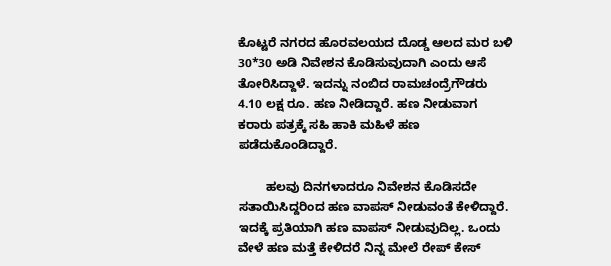ಕೊಟ್ಟರೆ ನಗರದ ಹೊರವಲಯದ ದೊಡ್ಡ ಆಲದ ಮರ ಬಳಿ 30*30 ಅಡಿ ನಿವೇಶನ ಕೊಡಿಸುವುದಾಗಿ ಎಂದು ಆಸೆ ತೋರಿಸಿದ್ದಾಳೆ. ಇದನ್ನು ನಂಬಿದ ರಾಮಚಂದ್ರೆಗೌಡರು 4.10 ಲಕ್ಷ ರೂ. ಹಣ ನೀಡಿದ್ದಾರೆ. ಹಣ ನೀಡುವಾಗ ಕರಾರು ಪತ್ರಕ್ಕೆ ಸಹಿ ಹಾಕಿ ಮಹಿಳೆ ಹಣ ಪಡೆದುಕೊಂಡಿದ್ದಾರೆ.

        ಹಲವು ದಿನಗಳಾದರೂ ನಿವೇಶನ ಕೊಡಿಸದೇ ಸತಾಯಿಸಿದ್ದರಿಂದ ಹಣ ವಾಪಸ್ ನೀಡುವಂತೆ ಕೇಳಿದ್ದಾರೆ. ಇದಕ್ಕೆ ಪ್ರತಿಯಾಗಿ ಹಣ ವಾಪಸ್ ನೀಡುವುದಿಲ್ಲ. ಒಂದು ವೇಳೆ ಹಣ ಮತ್ತೆ ಕೇಳಿದರೆ ನಿನ್ನ ಮೇಲೆ ರೇಪ್ ಕೇಸ್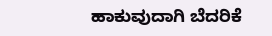ಹಾಕುವುದಾಗಿ ಬೆದರಿಕೆ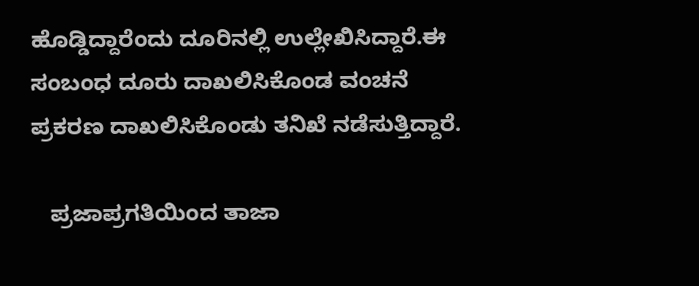ಹೊಡ್ಡಿದ್ದಾರೆಂದು ದೂರಿನಲ್ಲಿ ಉಲ್ಲೇಖಿಸಿದ್ದಾರೆ.ಈ ಸಂಬಂಧ ದೂರು ದಾಖಲಿಸಿಕೊಂಡ ವಂಚನೆ ಪ್ರಕರಣ ದಾಖಲಿಸಿಕೊಂಡು ತನಿಖೆ ನಡೆಸುತ್ತಿದ್ದಾರೆ.

   ಪ್ರಜಾಪ್ರಗತಿಯಿಂದ ತಾಜಾ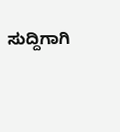ಸುದ್ದಿಗಾಗಿ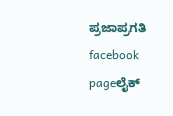ಪ್ರಜಾಪ್ರಗತಿ facebook pageಲೈಕ್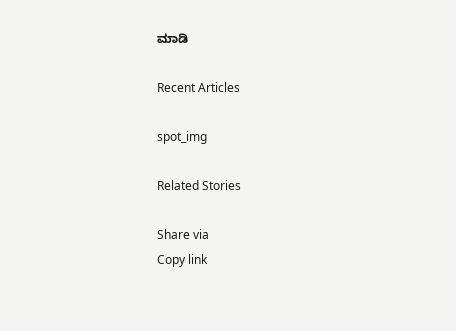ಮಾಡಿ

Recent Articles

spot_img

Related Stories

Share via
Copy link